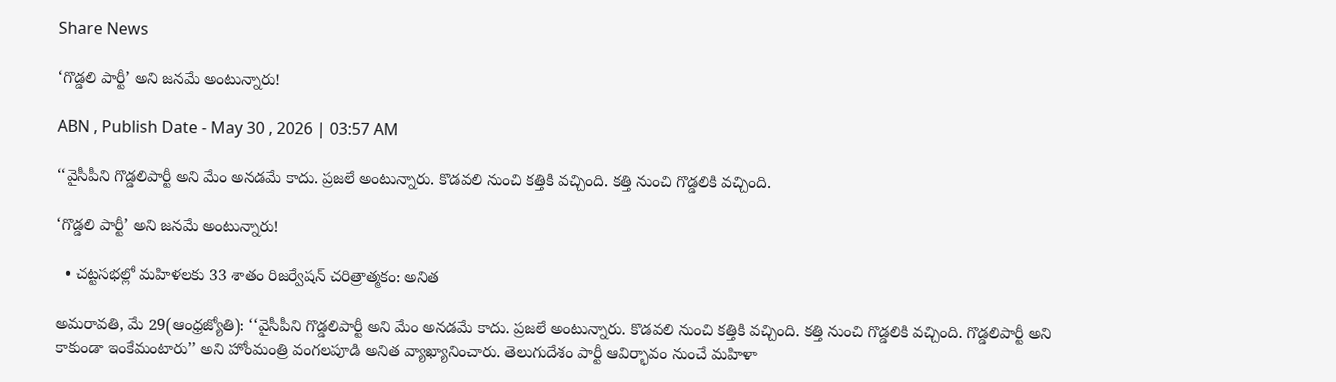Share News

‘గొడ్డలి పార్టీ’ అని జనమే అంటున్నారు!

ABN , Publish Date - May 30 , 2026 | 03:57 AM

‘‘వైసీపీని గొడ్డలిపార్టీ అని మేం అనడమే కాదు. ప్రజలే అంటున్నారు. కొడవలి నుంచి కత్తికి వచ్చింది. కత్తి నుంచి గొడ్డలికి వచ్చింది.

‘గొడ్డలి పార్టీ’ అని జనమే అంటున్నారు!

  • చట్టసభల్లో మహిళలకు 33 శాతం రిజర్వేషన్‌ చరిత్రాత్మకం: అనిత

అమరావతి, మే 29(ఆంధ్రజ్యోతి): ‘‘వైసీపీని గొడ్డలిపార్టీ అని మేం అనడమే కాదు. ప్రజలే అంటున్నారు. కొడవలి నుంచి కత్తికి వచ్చింది. కత్తి నుంచి గొడ్డలికి వచ్చింది. గొడ్డలిపార్టీ అని కాకుండా ఇంకేమంటారు’’ అని హోంమంత్రి వంగలపూడి అనిత వ్యాఖ్యానించారు. తెలుగుదేశం పార్టీ ఆవిర్భావం నుంచే మహిళా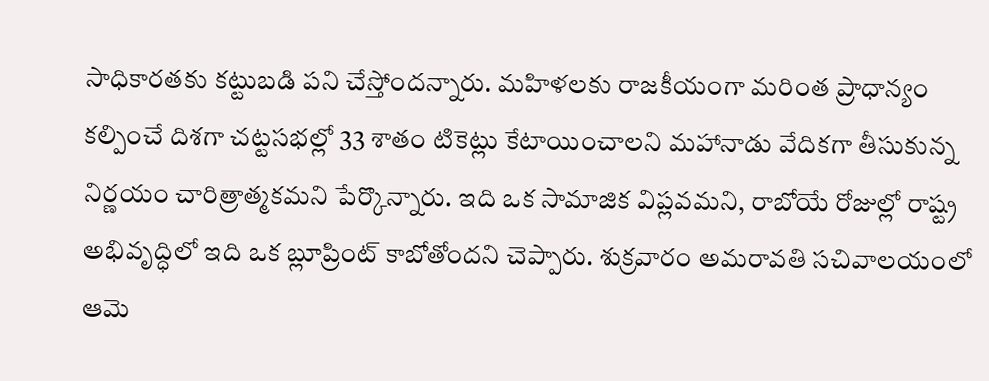సాధికారతకు కట్టుబడి పని చేస్తోందన్నారు. మహిళలకు రాజకీయంగా మరింత ప్రాధాన్యం కల్పించే దిశగా చట్టసభల్లో 33 శాతం టికెట్లు కేటాయించాలని మహానాడు వేదికగా తీసుకున్న నిర్ణయం చారిత్రాత్మకమని పేర్కొన్నారు. ఇది ఒక సామాజిక విప్లవమని, రాబోయే రోజుల్లో రాష్ట్ర అభివృద్ధిలో ఇది ఒక బ్లూప్రింట్‌ కాబోతోందని చెప్పారు. శుక్రవారం అమరావతి సచివాలయంలో ఆమె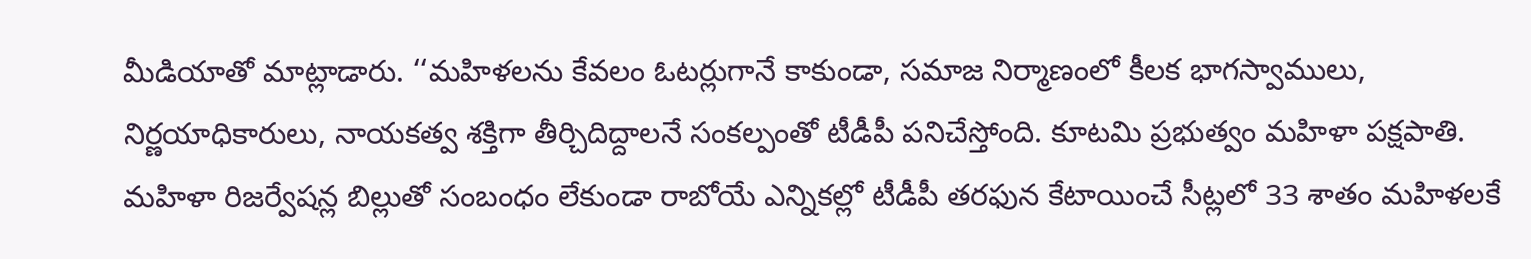మీడియాతో మాట్లాడారు. ‘‘మహిళలను కేవలం ఓటర్లుగానే కాకుండా, సమాజ నిర్మాణంలో కీలక భాగస్వాములు, నిర్ణయాధికారులు, నాయకత్వ శక్తిగా తీర్చిదిద్దాలనే సంకల్పంతో టీడీపీ పనిచేస్తోంది. కూటమి ప్రభుత్వం మహిళా పక్షపాతి. మహిళా రిజర్వేషన్ల బిల్లుతో సంబంధం లేకుండా రాబోయే ఎన్నికల్లో టీడీపీ తరఫున కేటాయించే సీట్లలో 33 శాతం మహిళలకే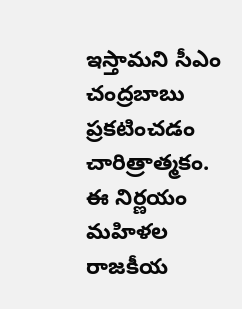ఇస్తామని సీఎం చంద్రబాబు ప్రకటించడం చారిత్రాత్మకం. ఈ నిర్ణయం మహిళల రాజకీయ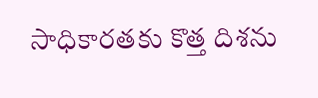సాధికారతకు కొత్త దిశను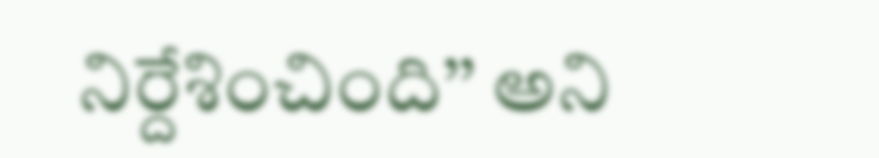నిర్దేశించింది’’ అని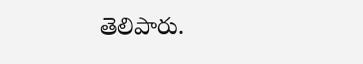తెలిపారు.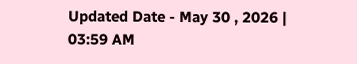Updated Date - May 30 , 2026 | 03:59 AM